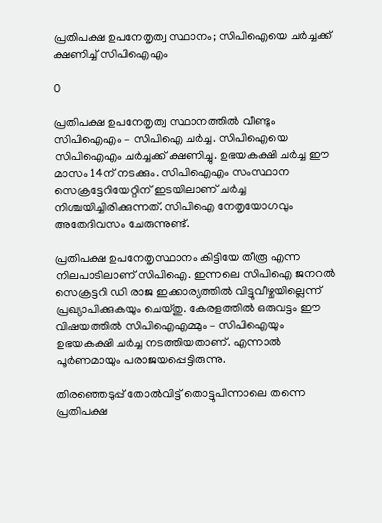പ്രതിപക്ഷ ഉപനേതൃത്വ സ്ഥാനം; സിപിഐയെ ചര്‍ച്ചക്ക് ക്ഷണിച്ച് സിപിഐഎം

0

പ്രതിപക്ഷ ഉപനേതൃത്വ സ്ഥാനത്തില്‍ വീണ്ടും സിപിഐഎം – സിപിഐ ചര്‍ച്ച. സിപിഐയെ സിപിഐഎം ചര്‍ച്ചക്ക് ക്ഷണിച്ചു. ഉഭയകക്ഷി ചര്‍ച്ച ഈ മാസം 14ന് നടക്കും. സിപിഐഎം സംസ്ഥാന സെക്രട്ടേറിയേറ്റിന് ഇടയിലാണ് ചര്‍ച്ച നിശ്ചയിച്ചിരിക്കുന്നത്. സിപിഐ നേതൃയോഗവും അതേദിവസം ചേരുന്നുണ്ട്.

പ്രതിപക്ഷ ഉപനേതൃസ്ഥാനം കിട്ടിയേ തീരൂ എന്ന നിലപാടിലാണ് സിപിഐ. ഇന്നലെ സിപിഐ ജനറല്‍ സെക്രട്ടറി ഡി രാജ ഇക്കാര്യത്തില്‍ വിട്ടുവീഴ്ചയില്ലെന്ന് പ്രഖ്യാപിക്കുകയും ചെയ്തു. കേരളത്തില്‍ ഒരുവട്ടം ഈ വിഷയത്തില്‍ സിപിഐഎമ്മും – സിപിഐയും ഉഭയകക്ഷി ചര്‍ച്ച നടത്തിയതാണ്. എന്നാല്‍ പൂര്‍ണമായും പരാജയപ്പെട്ടിരുന്നു.

തിരഞ്ഞെടുപ്പ് തോല്‍വിട്ട് തൊട്ടുപിന്നാലെ തന്നെ പ്രതിപക്ഷ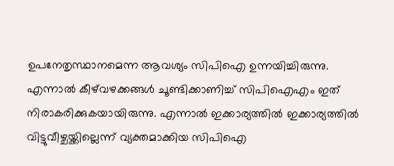ഉപനേതൃസ്ഥാനമെന്ന ആവശ്യം സിപിഐ ഉന്നയിച്ചിരുന്നു. എന്നാല്‍ കീഴ്‌വഴക്കങ്ങള്‍ ചൂണ്ടിക്കാണിച്ച് സിപിഐഎം ഇത് നിരാകരിക്കുകയായിരുന്നു. എന്നാല്‍ ഇക്കാര്യത്തില്‍ ഇക്കാര്യത്തില്‍ വിട്ടുവീഴ്ചയ്ക്കില്ലെന്ന് വ്യക്തമാക്കിയ സിപിഐ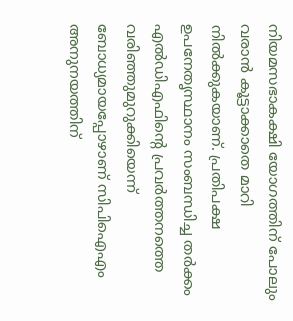നിയമസഭാകക്ഷി യോഗത്തിന് പോലും വരാന്‍ കൂട്ടാക്കാതെ മാറി നില്‍ക്കുകയാണ്. പ്രതിപക്ഷ ഉപനേതൃസ്ഥാനം സംബന്ധിച്ച തര്‍ക്കം എല്‍ഡിഎഫിന്റെ പ്രവര്‍ത്തനത്തെ വരിഞ്ഞുമുറുക്കിയെന്ന് ബോധ്യമായപ്പോഴാണ് സിപിഐഎം അനുനയത്തിന്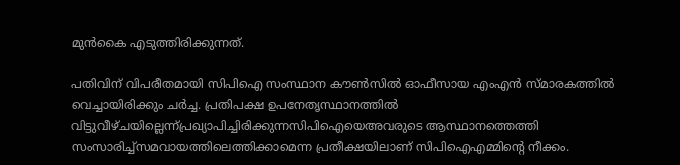മുന്‍കൈ എടുത്തിരിക്കുന്നത്.

പതിവിന് വിപരീതമായി സിപിഐ സംസ്ഥാന കൗണ്‍സില്‍ ഓഫീസായ എംഎന്‍ സ്മാരകത്തില്‍ വെച്ചായിരിക്കും ചര്‍ച്ച. പ്രതിപക്ഷ ഉപനേതൃസ്ഥാനത്തില്‍ വിട്ടുവീഴ്ചയില്ലെന്ന്പ്രഖ്യാപിച്ചിരിക്കുന്നസിപിഐയെഅവരുടെ ആസ്ഥാനത്തെത്തി സംസാരിച്ച്സമവായത്തിലെത്തിക്കാമെന്ന പ്രതീക്ഷയിലാണ് സിപിഐഎമ്മിന്റെ നീക്കം.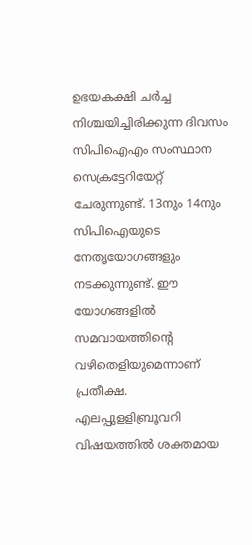ഉഭയകക്ഷി ചര്‍ച്ച നിശ്ചയിച്ചിരിക്കുന്ന ദിവസം സിപിഐഎം സംസ്ഥാന സെക്രട്ടേറിയേറ്റ് ചേരുന്നുണ്ട്. 13നും 14നും സിപിഐയുടെ നേതൃയോഗങ്ങളും
നടക്കുന്നുണ്ട്. ഈ യോഗങ്ങളില്‍ സമവായത്തിന്റെ വഴിതെളിയുമെന്നാണ് പ്രതീക്ഷ. എലപ്പുളളിബ്രൂവറി വിഷയത്തില്‍ ശക്തമായ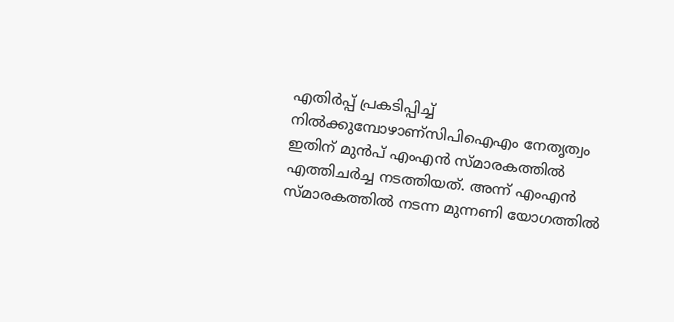എതിര്‍പ്പ് പ്രകടിപ്പിച്ച്
നില്‍ക്കുമ്പോഴാണ്സിപിഐഎം നേതൃത്വം ഇതിന് മുന്‍പ് എംഎന്‍ സ്മാരകത്തില്‍ എത്തിചര്‍ച്ച നടത്തിയത്. അന്ന് എംഎന്‍ സ്മാരകത്തില്‍ നടന്ന മുന്നണി യോഗത്തില്‍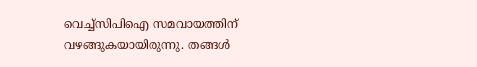വെച്ച്സിപിഐ സമവായത്തിന് വഴങ്ങുകയായിരുന്നു. തങ്ങള്‍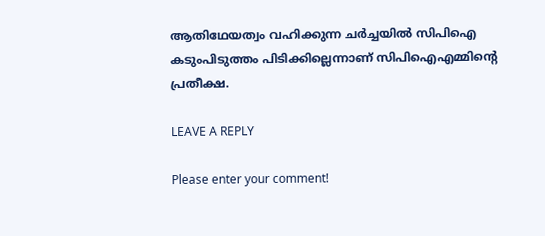ആതിഥേയത്വം വഹിക്കുന്ന ചര്‍ച്ചയില്‍ സിപിഐ കടുംപിടുത്തം പിടിക്കില്ലെന്നാണ് സിപിഐഎമ്മിന്റെ പ്രതീക്ഷ.

LEAVE A REPLY

Please enter your comment!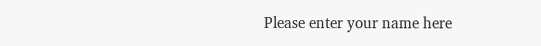Please enter your name here